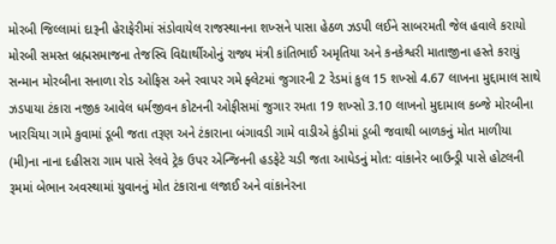મોરબી જિલ્લામાં દારૂની હેરાફેરીમાં સંડોવાયેલ રાજસ્થાનના શખ્સને પાસા હેઠળ ઝડપી લઈને સાબરમતી જેલ હવાલે કરાયો મોરબી સમસ્ત બ્રહ્મસમાજના તેજસ્વિ વિદ્યાર્થીઓનું રાજ્ય મંત્રી કાંતિભાઈ અમૃતિયા અને કનકેશ્વરી માતાજીના હસ્તે કરાયું સન્માન મોરબીના સનાળા રોડ ઓફિસ અને રવાપર ગમે ફ્લેટમાં જુગારની 2 રેડમાં કુલ 15 શખ્સો 4.67 લાખના મુદ્દામાલ સાથે ઝડપાયા ટંકારા નજીક આવેલ ધર્મજીવન કોટનની ઓફીસમાં જુગાર રમતા 19 શખ્સો 3.10 લાખનો મુદામાલ કબ્જે મોરબીના ખારચિયા ગામે કુવામાં ડૂબી જતા તરૂણ અને ટંકારાના બંગાવડી ગામે વાડીએ કુંડીમાં ડૂબી જવાથી બાળકનું મોત માળીયા (મી)ના નાના દહીસરા ગામ પાસે રેલવે ટ્રેક ઉપર એન્જિનની હડફેટે ચડી જતા આધેડનું મોત: વાંકાનેર બાઉન્ડ્રી પાસે હોટલની રૂમમાં બેભાન અવસ્થામાં યુવાનનું મોત ટંકારાના લજાઈ અને વાંકાનેરના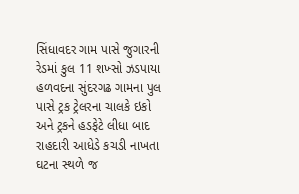સિંધાવદર ગામ પાસે જુગારની રેડમાં કુલ 11 શખ્સો ઝડપાયા હળવદના સુંદરગઢ ગામના પુલ પાસે ટ્રક ટ્રેલરના ચાલકે ઇકો અને ટ્રકને હડફેટે લીધા બાદ રાહદારી આધેડે કચડી નાખતા ઘટના સ્થળે જ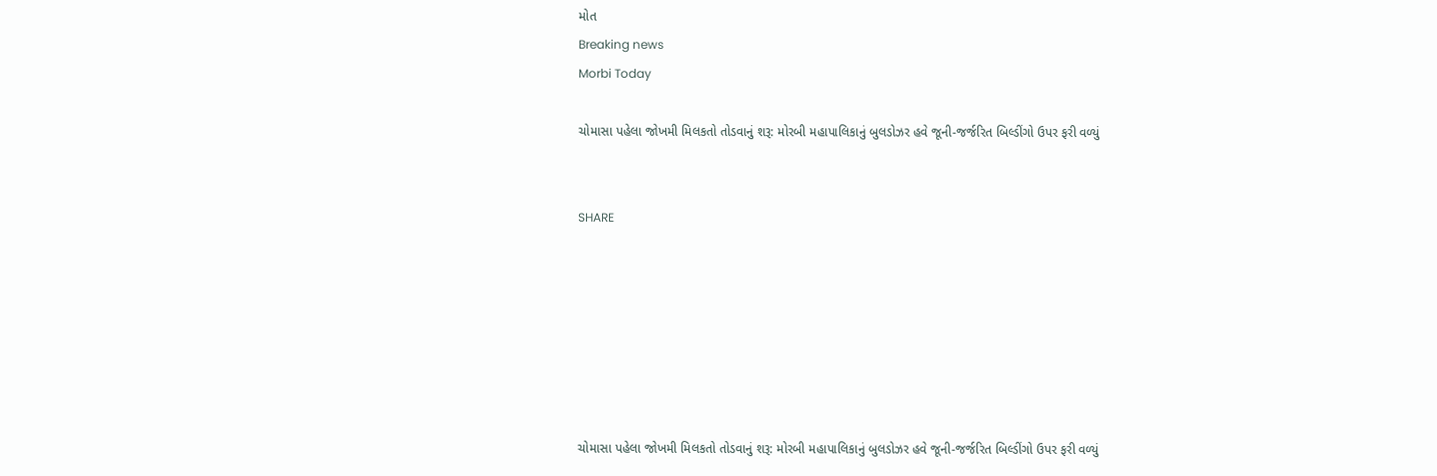મોત
Breaking news
Morbi Today

ચોમાસા પહેલા જોખમી મિલકતો તોડવાનું શરૂ: મોરબી મહાપાલિકાનું બુલડોઝર હવે જૂની-જર્જરિત બિલ્ડીંગો ઉપર ફરી વળ્યું


SHARE







ચોમાસા પહેલા જોખમી મિલકતો તોડવાનું શરૂ: મોરબી મહાપાલિકાનું બુલડોઝર હવે જૂની-જર્જરિત બિલ્ડીંગો ઉપર ફરી વળ્યું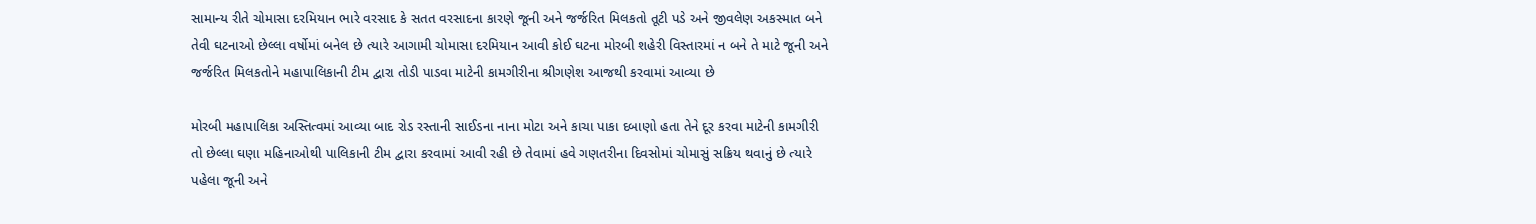સામાન્ય રીતે ચોમાસા દરમિયાન ભારે વરસાદ કે સતત વરસાદના કારણે જૂની અને જર્જરિત મિલકતો તૂટી પડે અને જીવલેણ અકસ્માત બને તેવી ઘટનાઓ છેલ્લા વર્ષોમાં બનેલ છે ત્યારે આગામી ચોમાસા દરમિયાન આવી કોઈ ઘટના મોરબી શહેરી વિસ્તારમાં ન બને તે માટે જૂની અને જર્જરિત મિલકતોને મહાપાલિકાની ટીમ દ્વારા તોડી પાડવા માટેની કામગીરીના શ્રીગણેશ આજથી કરવામાં આવ્યા છે

મોરબી મહાપાલિકા અસ્તિત્વમાં આવ્યા બાદ રોડ રસ્તાની સાઈડના નાના મોટા અને કાચા પાકા દબાણો હતા તેને દૂર કરવા માટેની કામગીરી તો છેલ્લા ઘણા મહિનાઓથી પાલિકાની ટીમ દ્વારા કરવામાં આવી રહી છે તેવામાં હવે ગણતરીના દિવસોમાં ચોમાસું સક્રિય થવાનું છે ત્યારે પહેલા જૂની અને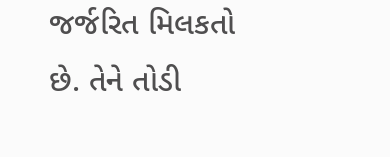જર્જરિત મિલકતો છે. તેને તોડી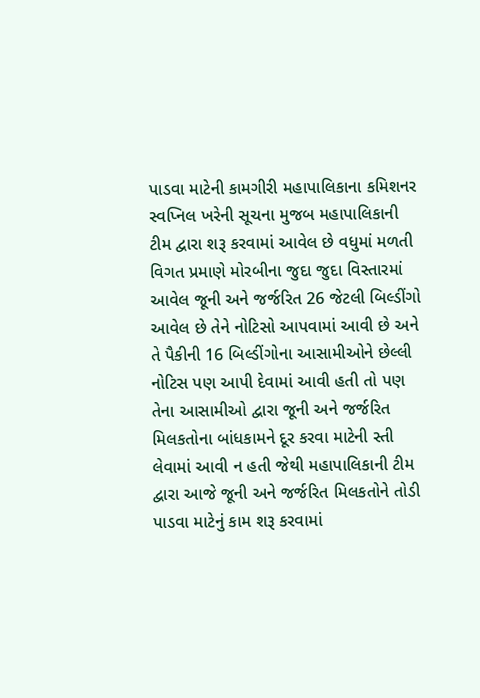પાડવા માટેની કામગીરી મહાપાલિકાના કમિશનર સ્વપ્નિલ ખરેની સૂચના મુજબ મહાપાલિકાની ટીમ દ્વારા શરૂ કરવામાં આવેલ છે વધુમાં મળતી વિગત પ્રમાણે મોરબીના જુદા જુદા વિસ્તારમાં આવેલ જૂની અને જર્જરિત 26 જેટલી બિલ્ડીંગો આવેલ છે તેને નોટિસો આપવામાં આવી છે અને તે પૈકીની 16 બિલ્ડીંગોના આસામીઓને છેલ્લી નોટિસ પણ આપી દેવામાં આવી હતી તો પણ તેના આસામીઓ દ્વારા જૂની અને જર્જરિત મિલકતોના બાંધકામને દૂર કરવા માટેની સ્તી લેવામાં આવી ન હતી જેથી મહાપાલિકાની ટીમ દ્વારા આજે જૂની અને જર્જરિત મિલકતોને તોડી પાડવા માટેનું કામ શરૂ કરવામાં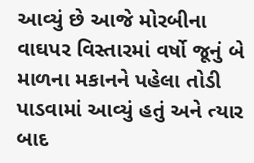આવ્યું છે આજે મોરબીના વાઘપર વિસ્તારમાં વર્ષો જૂનું બે માળના મકાનને પહેલા તોડી પાડવામાં આવ્યું હતું અને ત્યાર બાદ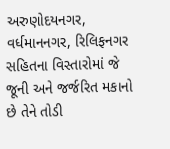અરુણોદયનગર, વર્ધમાનનગર, રિલિફનગર સહિતના વિસ્તારોમાં જે જૂની અને જર્જરિત મકાનો છે તેને તોડી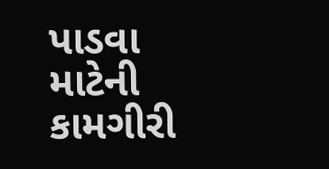પાડવા માટેની કામગીરી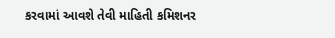કરવામાં આવશે તેવી માહિતી કમિશનર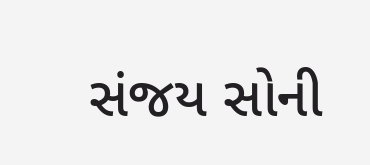સંજય સોની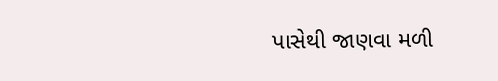પાસેથી જાણવા મળી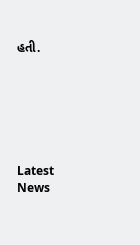હતી.






Latest News